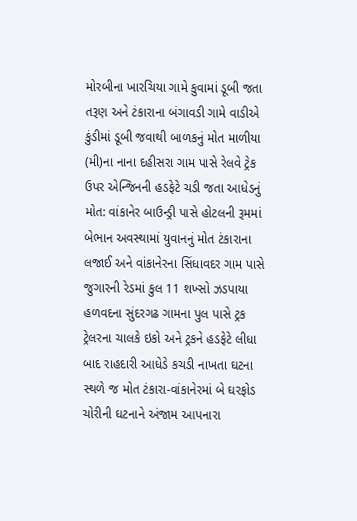મોરબીના ખારચિયા ગામે કુવામાં ડૂબી જતા તરૂણ અને ટંકારાના બંગાવડી ગામે વાડીએ કુંડીમાં ડૂબી જવાથી બાળકનું મોત માળીયા (મી)ના નાના દહીસરા ગામ પાસે રેલવે ટ્રેક ઉપર એન્જિનની હડફેટે ચડી જતા આધેડનું મોત: વાંકાનેર બાઉન્ડ્રી પાસે હોટલની રૂમમાં બેભાન અવસ્થામાં યુવાનનું મોત ટંકારાના લજાઈ અને વાંકાનેરના સિંધાવદર ગામ પાસે જુગારની રેડમાં કુલ 11 શખ્સો ઝડપાયા હળવદના સુંદરગઢ ગામના પુલ પાસે ટ્રક ટ્રેલરના ચાલકે ઇકો અને ટ્રકને હડફેટે લીધા બાદ રાહદારી આધેડે કચડી નાખતા ઘટના સ્થળે જ મોત ટંકારા-વાંકાનેરમાં બે ઘરફોડ ચોરીની ઘટનાને અંજામ આપનારા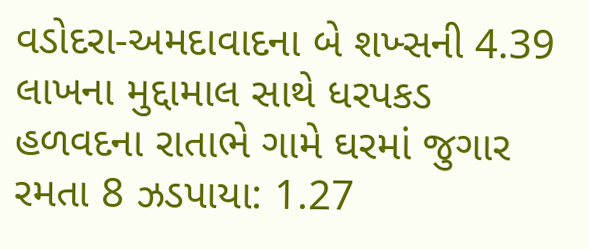વડોદરા-અમદાવાદના બે શખ્સની 4.39 લાખના મુદ્દામાલ સાથે ધરપકડ હળવદના રાતાભે ગામે ઘરમાં જુગાર રમતા 8 ઝડપાયા: 1.27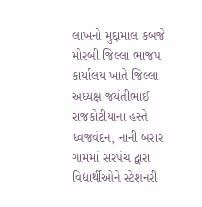લાખનો મુદ્દામાલ કબજે મોરબી જિલ્લા ભાજપ કાર્યાલય ખાતે જિલ્લા અધ્યક્ષ જયંતીભાઈ રાજકોટીયાના હસ્તે ધ્વજવંદન, નાની બરાર ગામમાં સરપંચ દ્વારા વિદ્યાર્થીઓને સ્ટેશનરી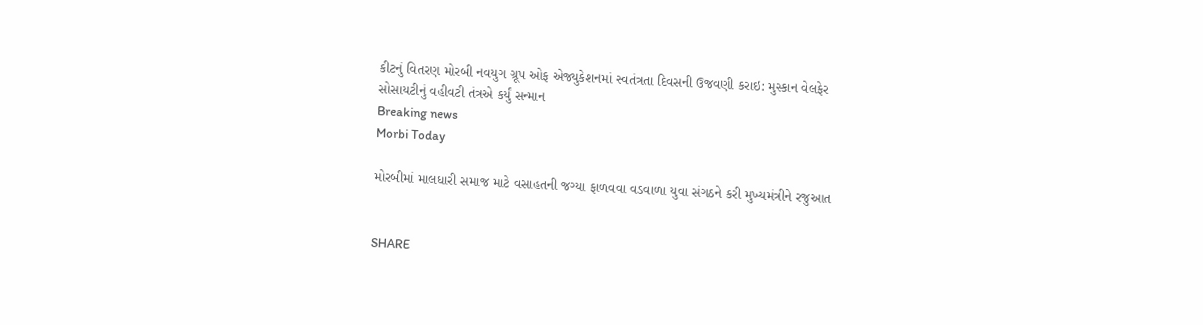કીટનું વિતરણ મોરબી નવયુગ ગ્રૂપ ઓફ એજ્યુકેશનમાં સ્વતંત્રતા દિવસની ઉજવણી કરાઇ: મુસ્કાન વેલફેર સોસાયટીનું વહીવટી તંત્રએ કર્યું સન્માન
Breaking news
Morbi Today

મોરબીમાં માલધારી સમાજ માટે વસાહતની જગ્યા ફાળવવા વડવાળા યુવા સંગઠને કરી મુખ્યમંત્રીને રજુઆત


SHARE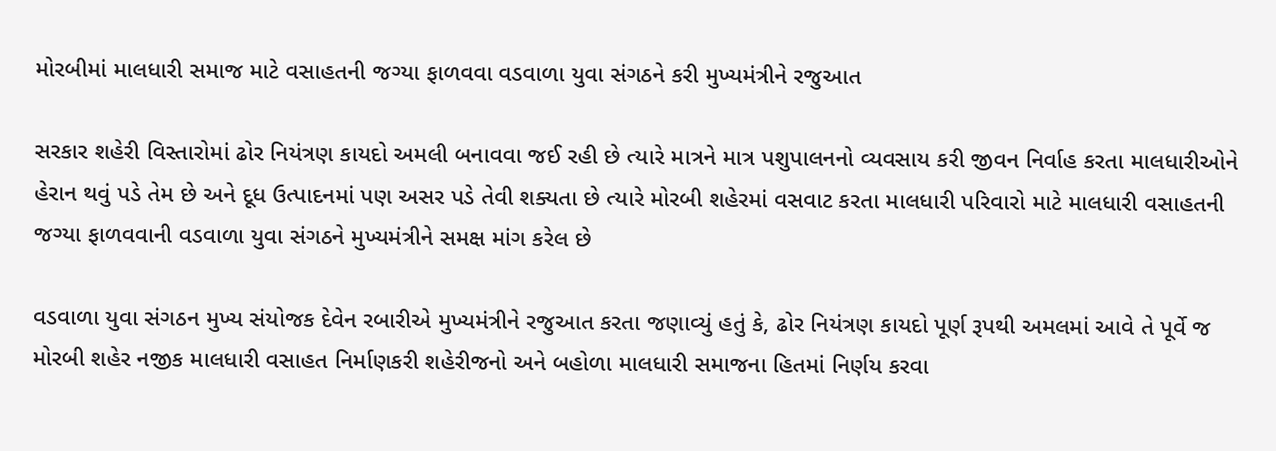મોરબીમાં માલધારી સમાજ માટે વસાહતની જગ્યા ફાળવવા વડવાળા યુવા સંગઠને કરી મુખ્યમંત્રીને રજુઆત

સરકાર શહેરી વિસ્તારોમાં ઢોર નિયંત્રણ કાયદો અમલી બનાવવા જઈ રહી છે ત્યારે માત્રને માત્ર પશુપાલનનો વ્યવસાય કરી જીવન નિર્વાહ કરતા માલધારીઓને હેરાન થવું પડે તેમ છે અને દૂધ ઉત્પાદનમાં પણ અસર પડે તેવી શક્યતા છે ત્યારે મોરબી શહેરમાં વસવાટ કરતા માલધારી પરિવારો માટે માલધારી વસાહતની જગ્યા ફાળવવાની વડવાળા યુવા સંગઠને મુખ્યમંત્રીને સમક્ષ માંગ કરેલ છે

વડવાળા યુવા સંગઠન મુખ્ય સંયોજક દેવેન રબારીએ મુખ્યમંત્રીને રજુઆત કરતા જણાવ્યું હતું કે, ઢોર નિયંત્રણ કાયદો પૂર્ણ રૂપથી અમલમાં આવે તે પૂર્વે જ મોરબી શહેર નજીક માલધારી વસાહત નિર્માણકરી શહેરીજનો અને બહોળા માલધારી સમાજના હિતમાં નિર્ણય કરવા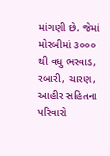માંગણી છે. જેમાં મોરબીમાં ૩૦૦૦ થી વધુ ભરવાડ, રબારી, ચારણ, આહીર સહિતના પરિવારો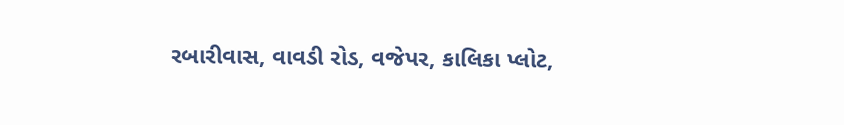રબારીવાસ, વાવડી રોડ, વજેપર, કાલિકા પ્લોટ,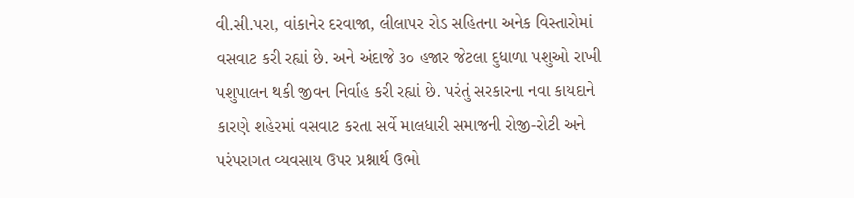વી.સી.પરા, વાંકાનેર દરવાજા, લીલાપર રોડ સહિતના અનેક વિસ્તારોમાં વસવાટ કરી રહ્યાં છે. અને અંદાજે ૩૦ હજાર જેટલા દુધાળા પશુઓ રાખી પશુપાલન થકી જીવન નિર્વાહ કરી રહ્યાં છે. પરંતું સરકારના નવા કાયદાને કારણે શહેરમાં વસવાટ કરતા સર્વે માલધારી સમાજની રોજી-રોટી અને પરંપરાગત વ્યવસાય ઉપર પ્રશ્નાર્થ ઉભો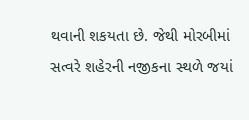થવાની શકયતા છે. જેથી મોરબીમાં સત્વરે શહેરની નજીકના સ્થળે જયાં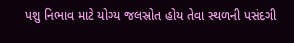પશુ નિભાવ માટે યોગ્ય જલસ્રોત હોય તેવા સ્થળની પસંદગી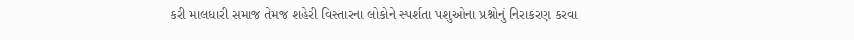કરી માલધારી સમાજ તેમજ શહેરી વિસ્તારના લોકોને સ્પર્શતા પશુઓના પ્રશ્નોનું નિરાકરણ કરવા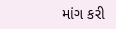માંગ કરી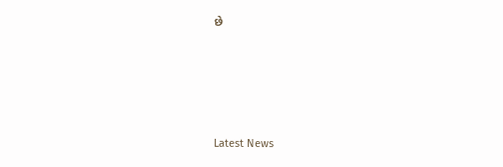છે






Latest News